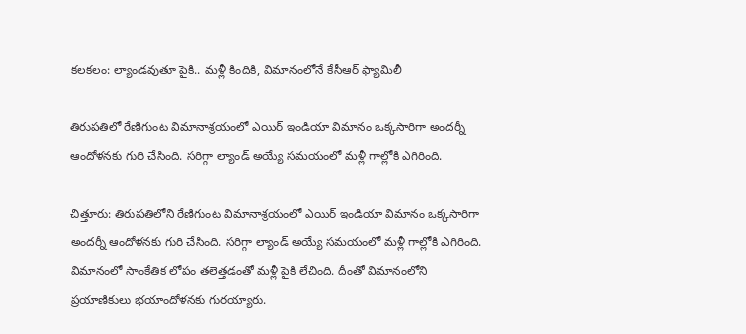కలకలం: ల్యాండవుతూ పైకి.. మళ్లీ కిందికి, విమానంలోనే కేసీఆర్ ఫ్యామిలీ

తిరుపతిలో రేణిగుంట విమానాశ్రయంలో ఎయిర్ ఇండియా విమానం ఒక్కసారిగా అందర్నీ ఆందోళనకు గురి చేసింది. సరిగ్గా ల్యాండ్ అయ్యే సమయంలో మళ్లీ గాల్లోకి ఎగిరింది.

చిత్తూరు: తిరుపతిలోని రేణిగుంట విమానాశ్రయంలో ఎయిర్ ఇండియా విమానం ఒక్కసారిగా అందర్నీ ఆందోళనకు గురి చేసింది. సరిగ్గా ల్యాండ్ అయ్యే సమయంలో మళ్లీ గాల్లోకి ఎగిరింది. విమానంలో సాంకేతిక లోపం తలెత్తడంతో మళ్లీ పైకి లేచింది. దీంతో విమానంలోని ప్రయాణికులు భయాందోళనకు గురయ్యారు.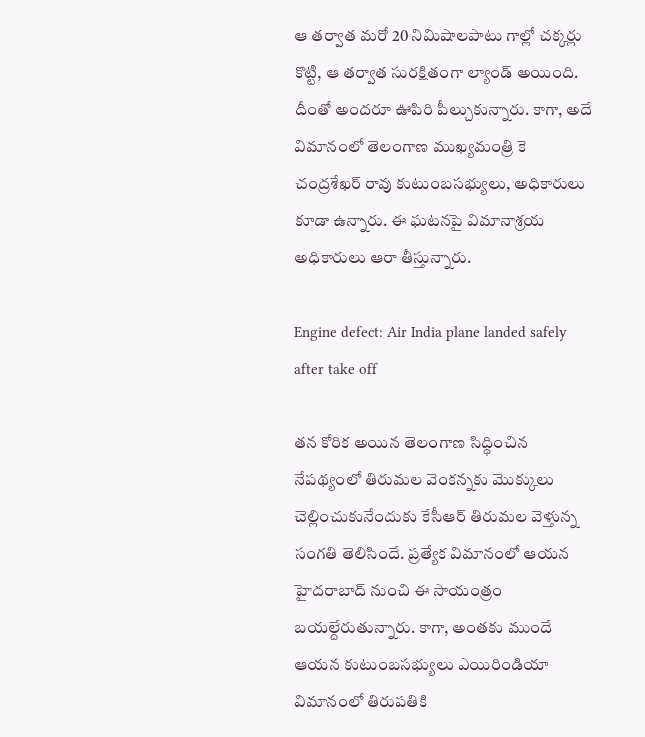ఆ తర్వాత మరో 20 నిమిషాలపాటు గాల్లో చక్కర్లు కొట్టి, ఆ తర్వాత సురక్షితంగా ల్యాండ్ అయింది. దీంతో అందరూ ఊపిరి పీల్చుకున్నారు. కాగా, అదే విమానంలో తెలంగాణ ముఖ్యమంత్రి కె చంద్రశేఖర్ రావు కుటుంబసభ్యులు, అధికారులు కూడా ఉన్నారు. ఈ ఘటనపై విమానాశ్రయ అధికారులు ఆరా తీస్తున్నారు.

Engine defect: Air India plane landed safely after take off

తన కోరిక అయిన తెలంగాణ సిద్ధించిన నేపథ్యంలో తిరుమల వెంకన్నకు మొక్కులు చెల్లించుకునేందుకు కేసీఆర్ తిరుమల వెళ్తున్న సంగతి తెలిసిందే. ప్రత్యేక విమానంలో ఆయన హైదరాబాద్ నుంచి ఈ సాయంత్రం బయల్దేరుతున్నారు. కాగా, అంతకు ముందే ఆయన కుటుంబసభ్యులు ఎయిరిండియా విమానంలో తిరుపతికి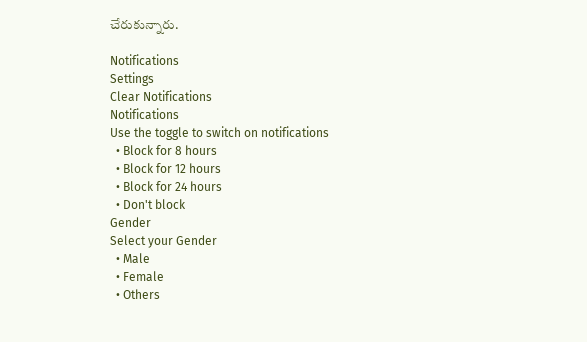చేరుకున్నారు.

Notifications
Settings
Clear Notifications
Notifications
Use the toggle to switch on notifications
  • Block for 8 hours
  • Block for 12 hours
  • Block for 24 hours
  • Don't block
Gender
Select your Gender
  • Male
  • Female
  • Others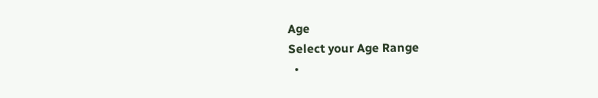Age
Select your Age Range
  •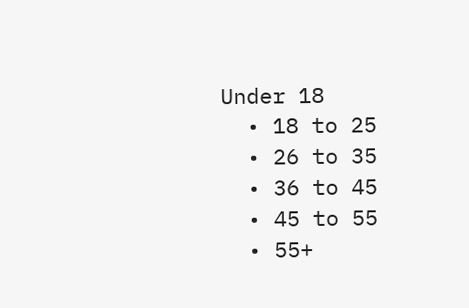Under 18
  • 18 to 25
  • 26 to 35
  • 36 to 45
  • 45 to 55
  • 55+